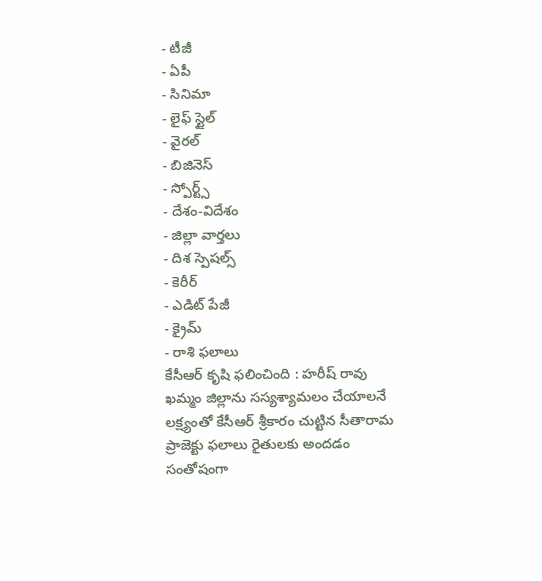- టీజీ
- ఏపీ
- సినిమా
- లైఫ్ స్టైల్
- వైరల్
- బిజినెస్
- స్పోర్ట్స్
- దేశం-విదేశం
- జిల్లా వార్తలు
- దిశ స్పెషల్స్
- కెరీర్
- ఎడిట్ పేజీ
- క్రైమ్
- రాశి ఫలాలు
కేసీఆర్ కృషి ఫలించింది : హరీష్ రావు
ఖమ్మం జిల్లాను సస్యశ్యామలం చేయాలనే లక్ష్యంతో కేసీఆర్ శ్రీకారం చుట్టిన సీతారామ ప్రాజెక్టు ఫలాలు రైతులకు అందడం సంతోషంగా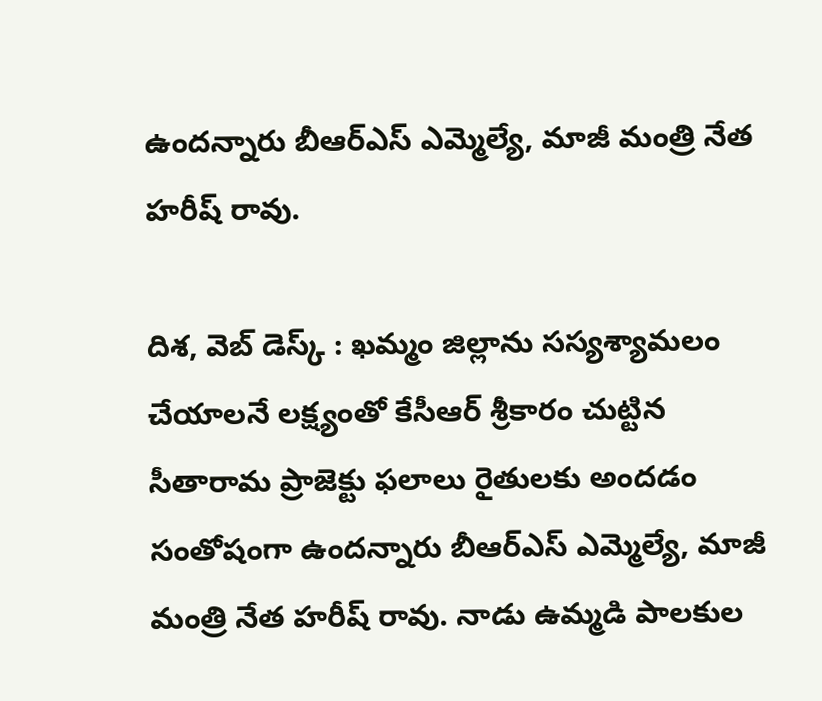ఉందన్నారు బీఆర్ఎస్ ఎమ్మెల్యే, మాజీ మంత్రి నేత హరీష్ రావు.

దిశ, వెబ్ డెస్క్ : ఖమ్మం జిల్లాను సస్యశ్యామలం చేయాలనే లక్ష్యంతో కేసీఆర్ శ్రీకారం చుట్టిన సీతారామ ప్రాజెక్టు ఫలాలు రైతులకు అందడం సంతోషంగా ఉందన్నారు బీఆర్ఎస్ ఎమ్మెల్యే, మాజీ మంత్రి నేత హరీష్ రావు. నాడు ఉమ్మడి పాలకుల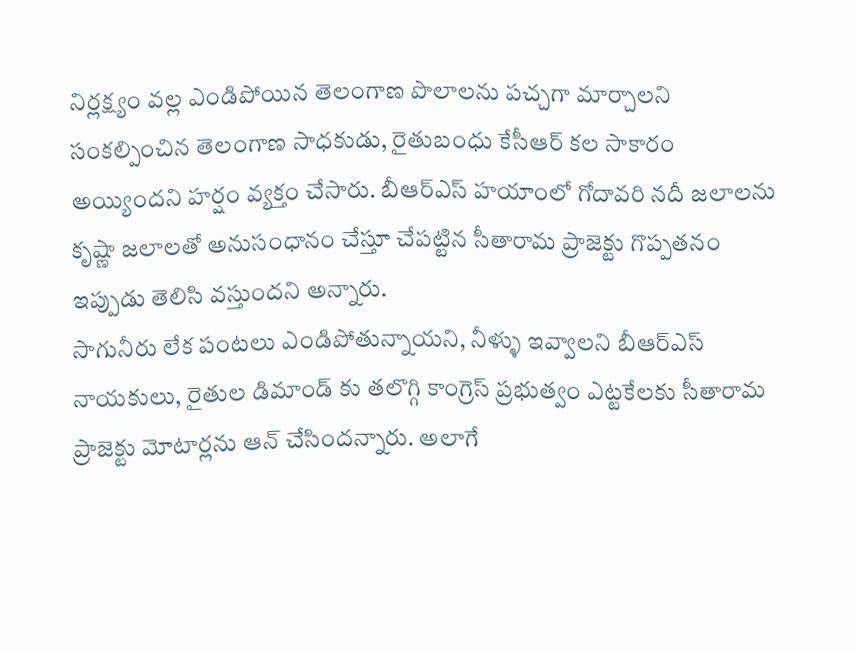నిర్లక్ష్యం వల్ల ఎండిపోయిన తెలంగాణ పొలాలను పచ్చగా మార్చాలని సంకల్పించిన తెలంగాణ సాధకుడు, రైతుబంధు కేసీఆర్ కల సాకారం అయ్యిందని హర్షం వ్యక్తం చేసారు. బీఆర్ఎస్ హయాంలో గోదావరి నదీ జలాలను కృష్ణా జలాలతో అనుసంధానం చేస్తూ చేపట్టిన సీతారామ ప్రాజెక్టు గొప్పతనం ఇప్పుడు తెలిసి వస్తుందని అన్నారు.
సాగునీరు లేక పంటలు ఎండిపోతున్నాయని, నీళ్ళు ఇవ్వాలని బీఆర్ఎస్ నాయకులు, రైతుల డిమాండ్ కు తలొగ్గి కాంగ్రెస్ ప్రభుత్వం ఎట్టకేలకు సీతారామ ప్రాజెక్టు మోటార్లను ఆన్ చేసిందన్నారు. అలాగే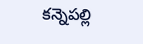కన్నెపల్లి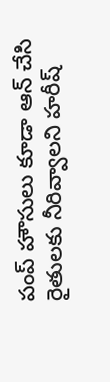పంప్ హౌసులు కూడా ఆన్ చేసి రైతులకు నీరివ్వాలని హరీష్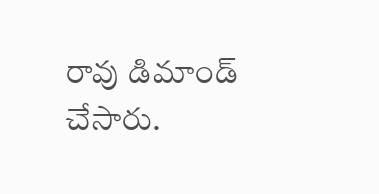రావు డిమాండ్ చేసారు.